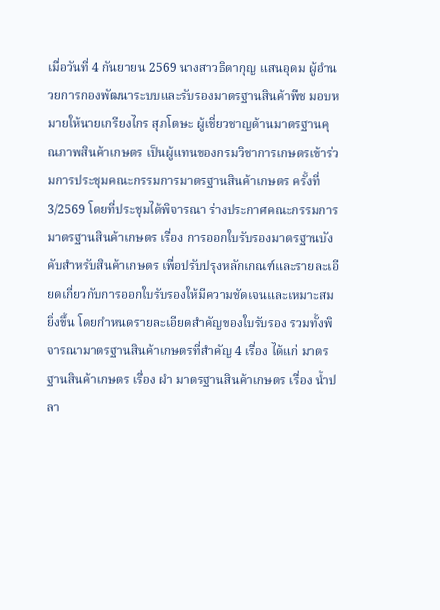เมื่อวันที่ 4 กันยายน 2569 นางสาวธิดากุญ แสนอุดม ผู้อำนวยการกองพัฒนาระบบและรับรองมาตรฐานสินค้าพืช มอบหมายให้นายเกรียงไกร สุภโตษะ ผู้เชี่ยวชาญด้านมาตรฐานคุณภาพสินค้าเกษตร เป็นผู้แทนของกรมวิชาการเกษตรเข้าร่วมการประชุมคณะกรรมการมาตรฐานสินค้าเกษตร ครั้งที่ 3/2569 โดยที่ประชุมได้พิจารณา ร่างประกาศคณะกรรมการมาตรฐานสินค้าเกษตร เรื่อง การออกใบรับรองมาตรฐานบังคับสำหรับสินค้าเกษตร เพื่อปรับปรุงหลักเกณฑ์และรายละเอียดเกี่ยวกับการออกใบรับรองให้มีความชัดเจนและเหมาะสมยิ่งขึ้น โดยกำหนดรายละเอียดสำคัญของใบรับรอง รวมทั้งพิจารณามาตรฐานสินค้าเกษตรที่สำคัญ 4 เรื่อง ได้แก่ มาตรฐานสินค้าเกษตร เรื่อง ผำ มาตรฐานสินค้าเกษตร เรื่อง น้ำปลา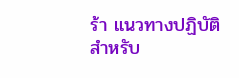ร้า แนวทางปฏิบัติสำหรับ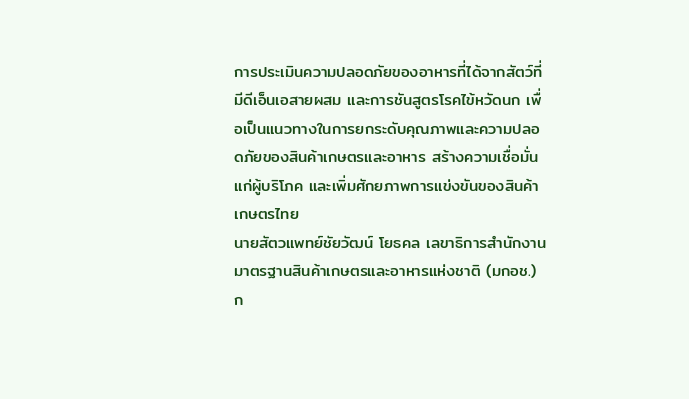การประเมินความปลอดภัยของอาหารที่ได้จากสัตว์ที่มีดีเอ็นเอสายผสม และการชันสูตรโรคไข้หวัดนก เพื่อเป็นแนวทางในการยกระดับคุณภาพและความปลอดภัยของสินค้าเกษตรและอาหาร สร้างความเชื่อมั่นแก่ผู้บริโภค และเพิ่มศักยภาพการแข่งขันของสินค้าเกษตรไทย
นายสัตวแพทย์ชัยวัฒน์ โยธคล เลขาธิการสำนักงานมาตรฐานสินค้าเกษตรและอาหารแห่งชาติ (มกอช.) ก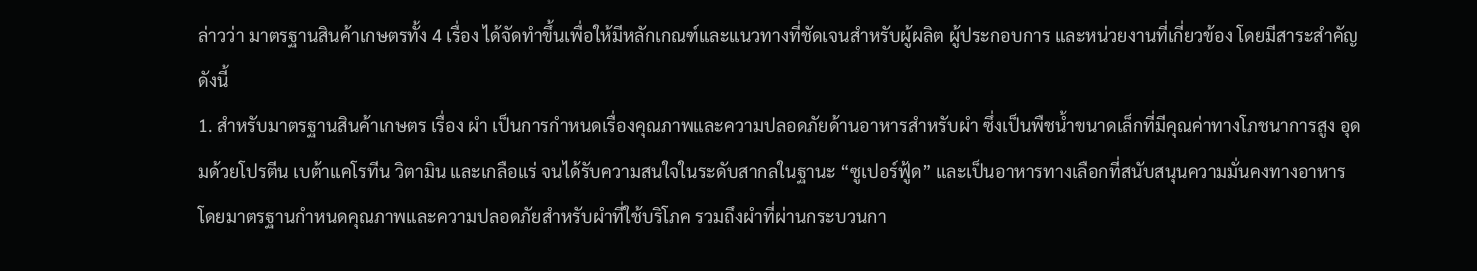ล่าวว่า มาตรฐานสินค้าเกษตรทั้ง 4 เรื่อง ได้จัดทำขึ้นเพื่อให้มีหลักเกณฑ์และแนวทางที่ชัดเจนสำหรับผู้ผลิต ผู้ประกอบการ และหน่วยงานที่เกี่ยวข้อง โดยมีสาระสำคัญ ดังนี้
1. สำหรับมาตรฐานสินค้าเกษตร เรื่อง ผำ เป็นการกำหนดเรื่องคุณภาพและความปลอดภัยด้านอาหารสำหรับผำ ซึ่งเป็นพืชน้ำขนาดเล็กที่มีคุณค่าทางโภชนาการสูง อุดมด้วยโปรตีน เบต้าแคโรทีน วิตามิน และเกลือแร่ จนได้รับความสนใจในระดับสากลในฐานะ “ซูเปอร์ฟู้ด” และเป็นอาหารทางเลือกที่สนับสนุนความมั่นคงทางอาหาร โดยมาตรฐานกำหนดคุณภาพและความปลอดภัยสำหรับผำที่ใช้บริโภค รวมถึงผำที่ผ่านกระบวนกา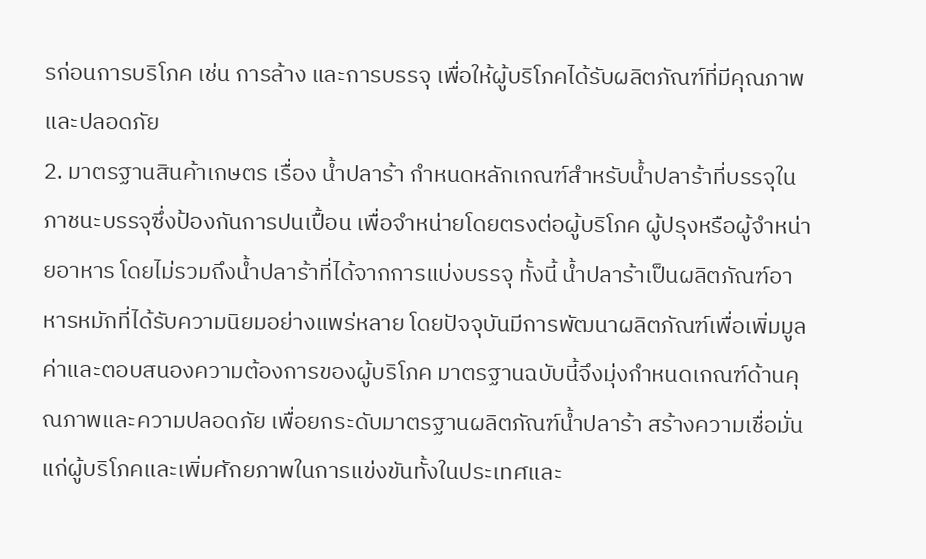รก่อนการบริโภค เช่น การล้าง และการบรรจุ เพื่อให้ผู้บริโภคได้รับผลิตภัณฑ์ที่มีคุณภาพและปลอดภัย
2. มาตรฐานสินค้าเกษตร เรื่อง น้ำปลาร้า กำหนดหลักเกณฑ์สำหรับน้ำปลาร้าที่บรรจุในภาชนะบรรจุซึ่งป้องกันการปนเปื้อน เพื่อจำหน่ายโดยตรงต่อผู้บริโภค ผู้ปรุงหรือผู้จำหน่ายอาหาร โดยไม่รวมถึงน้ำปลาร้าที่ได้จากการแบ่งบรรจุ ทั้งนี้ น้ำปลาร้าเป็นผลิตภัณฑ์อาหารหมักที่ได้รับความนิยมอย่างแพร่หลาย โดยปัจจุบันมีการพัฒนาผลิตภัณฑ์เพื่อเพิ่มมูลค่าและตอบสนองความต้องการของผู้บริโภค มาตรฐานฉบับนี้จึงมุ่งกำหนดเกณฑ์ด้านคุณภาพและความปลอดภัย เพื่อยกระดับมาตรฐานผลิตภัณฑ์น้ำปลาร้า สร้างความเชื่อมั่นแก่ผู้บริโภคและเพิ่มศักยภาพในการแข่งขันทั้งในประเทศและ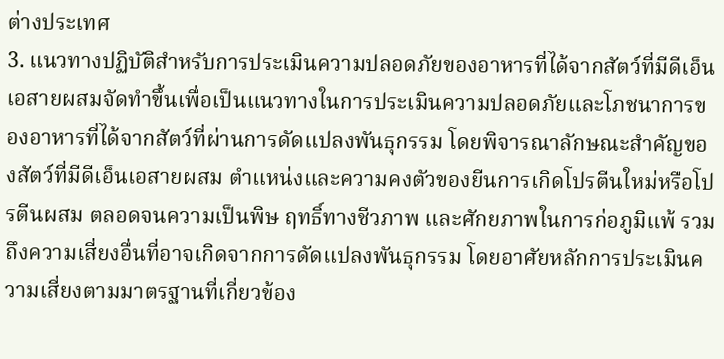ต่างประเทศ
3. แนวทางปฏิบัติสำหรับการประเมินความปลอดภัยของอาหารที่ได้จากสัตว์ที่มีดีเอ็นเอสายผสมจัดทำขึ้นเพื่อเป็นแนวทางในการประเมินความปลอดภัยและโภชนาการของอาหารที่ได้จากสัตว์ที่ผ่านการดัดแปลงพันธุกรรม โดยพิจารณาลักษณะสำคัญของสัตว์ที่มีดีเอ็นเอสายผสม ตำแหน่งและความคงตัวของยีนการเกิดโปรตีนใหม่หรือโปรตีนผสม ตลอดจนความเป็นพิษ ฤทธิ์ทางชีวภาพ และศักยภาพในการก่อภูมิแพ้ รวมถึงความเสี่ยงอื่นที่อาจเกิดจากการดัดแปลงพันธุกรรม โดยอาศัยหลักการประเมินความเสี่ยงตามมาตรฐานที่เกี่ยวข้อง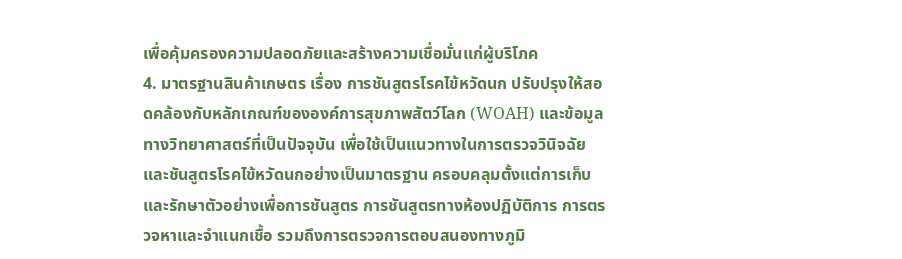เพื่อคุ้มครองความปลอดภัยและสร้างความเชื่อมั่นแก่ผู้บริโภค
4. มาตรฐานสินค้าเกษตร เรื่อง การชันสูตรโรคไข้หวัดนก ปรับปรุงให้สอดคล้องกับหลักเกณฑ์ขององค์การสุขภาพสัตว์โลก (WOAH) และข้อมูลทางวิทยาศาสตร์ที่เป็นปัจจุบัน เพื่อใช้เป็นแนวทางในการตรวจวินิจฉัยและชันสูตรโรคไข้หวัดนกอย่างเป็นมาตรฐาน ครอบคลุมตั้งแต่การเก็บและรักษาตัวอย่างเพื่อการชันสูตร การชันสูตรทางห้องปฏิบัติการ การตรวจหาและจำแนกเชื้อ รวมถึงการตรวจการตอบสนองทางภูมิ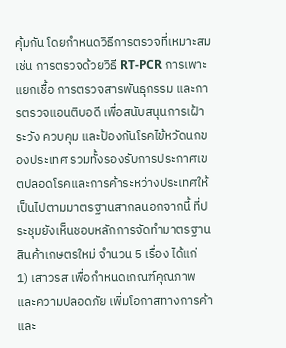คุ้มกัน โดยกำหนดวิธีการตรวจที่เหมาะสม เช่น การตรวจด้วยวิธี RT-PCR การเพาะแยกเชื้อ การตรวจสารพันธุกรรม และการตรวจแอนติบอดี เพื่อสนับสนุนการเฝ้าระวัง ควบคุม และป้องกันโรคไข้หวัดนกของประเทศ รวมทั้งรองรับการประกาศเขตปลอดโรคและการค้าระหว่างประเทศให้เป็นไปตามมาตรฐานสากลนอกจากนี้ ที่ประชุมยังเห็นชอบหลักการจัดทำมาตรฐานสินค้าเกษตรใหม่ จำนวน 5 เรื่อง ได้แก่
1) เสาวรส เพื่อกำหนดเกณฑ์คุณภาพและความปลอดภัย เพิ่มโอกาสทางการค้าและ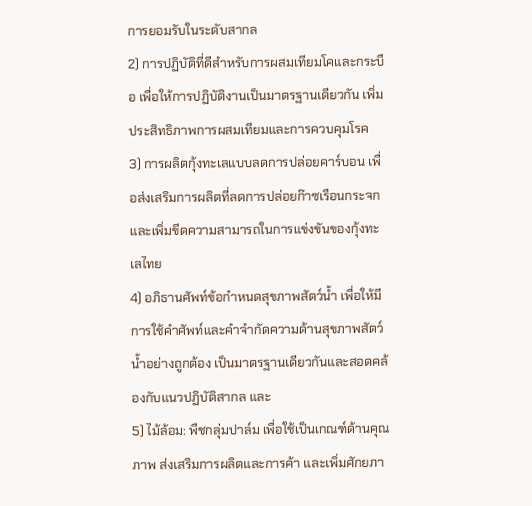การยอมรับในระดับสากล
2) การปฏิบัติที่ดีสำหรับการผสมเทียมโคและกระบือ เพื่อให้การปฏิบัติงานเป็นมาตรฐานเดียวกัน เพิ่มประสิทธิภาพการผสมเทียมและการควบคุมโรค
3) การผลิตกุ้งทะเลแบบลดการปล่อยคาร์บอน เพื่อส่งเสริมการผลิตที่ลดการปล่อยก๊าซเรือนกระจก และเพิ่มขีดความสามารถในการแข่งขันของกุ้งทะเลไทย
4) อภิธานศัพท์ข้อกำหนดสุขภาพสัตว์น้ำ เพื่อให้มีการใช้คำศัพท์และคำจำกัดความด้านสุขภาพสัตว์น้ำอย่างถูกต้อง เป็นมาตรฐานเดียวกันและสอดคล้องกับแนวปฏิบัติสากล และ
5) ไม้ล้อม: พืชกลุ่มปาล์ม เพื่อใช้เป็นเกณฑ์ด้านคุณภาพ ส่งเสริมการผลิตและการค้า และเพิ่มศักยภา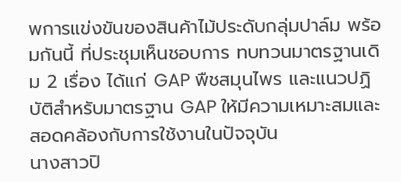พการแข่งขันของสินค้าไม้ประดับกลุ่มปาล์ม พร้อมกันนี้ ที่ประชุมเห็นชอบการ ทบทวนมาตรฐานเดิม 2 เรื่อง ได้แก่ GAP พืชสมุนไพร และแนวปฏิบัติสำหรับมาตรฐาน GAP ให้มีความเหมาะสมและสอดคล้องกับการใช้งานในปัจจุบัน
นางสาวปิ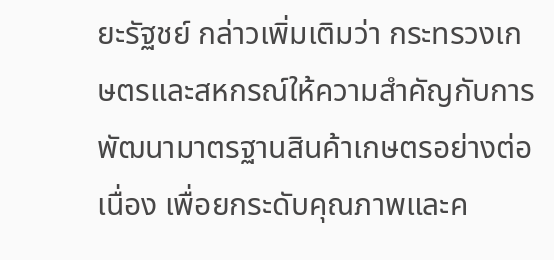ยะรัฐชย์ กล่าวเพิ่มเติมว่า กระทรวงเกษตรและสหกรณ์ให้ความสำคัญกับการพัฒนามาตรฐานสินค้าเกษตรอย่างต่อเนื่อง เพื่อยกระดับคุณภาพและค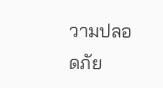วามปลอดภัย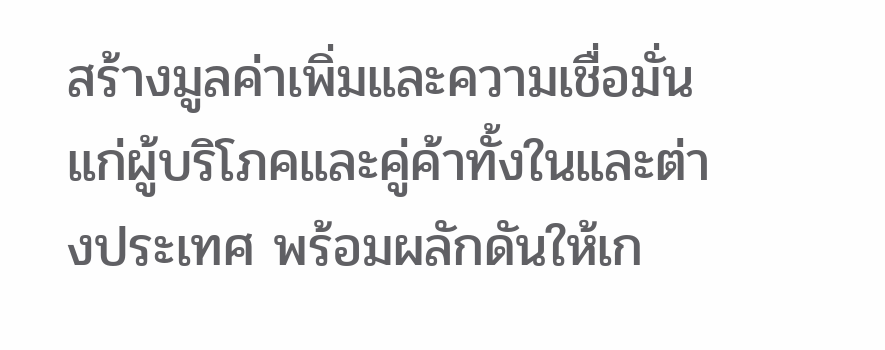สร้างมูลค่าเพิ่มและความเชื่อมั่นแก่ผู้บริโภคและคู่ค้าทั้งในและต่างประเทศ พร้อมผลักดันให้เก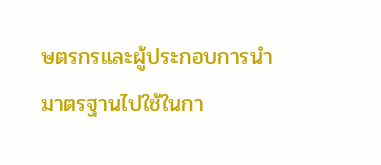ษตรกรและผู้ประกอบการนำมาตรฐานไปใช้ในกา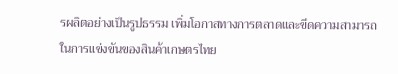รผลิตอย่างเป็นรูปธรรม เพิ่มโอกาสทางการตลาดและขีดความสามารถในการแข่งขันของสินค้าเกษตรไทย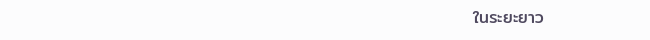ในระยะยาว